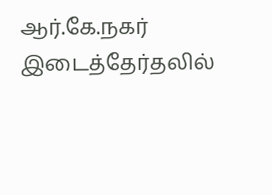ஆர்.கே.நகர் இடைத்தேர்தலில்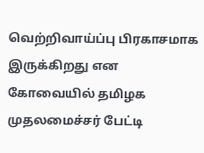வெற்றிவாய்ப்பு பிரகாசமாக இருக்கிறது என கோவையில் தமிழக முதலமைச்சர் பேட்டி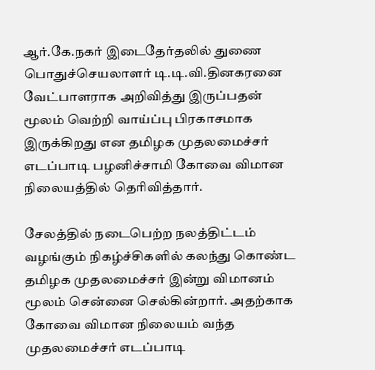ஆர்.கே.நகர் இடைதேர்தலில் துணை பொதுச்செயலாளர் டி.டி.வி.தினகரனை வேட்பாளராக அறிவித்து இருப்பதன் மூலம் வெற்றி வாய்ப்பு பிரகாசமாக இருக்கிறது என தமிழக முதலமைச்சர் எடப்பாடி பழனிச்சாமி கோவை விமான நிலையத்தில் தெரிவித்தார்.

சேலத்தில் நடைபெற்ற நலத்திட்டம் வழங்கும் நிகழ்ச்சிகளில் கலந்து கொண்ட தமிழக முதலமைச்சர் இன்று விமானம் மூலம் சென்னை செல்கின்றார். அதற்காக கோவை விமான நிலையம் வந்த முதலமைச்சர் எடப்பாடி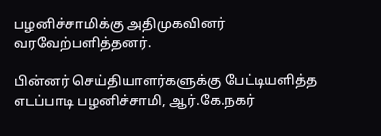பழனிச்சாமிக்கு அதிமுகவினர் வரவேற்பளித்தனர்.

பின்னர் செய்தியாளர்களுக்கு பேட்டியளித்த எடப்பாடி பழனிச்சாமி, ஆர்.கே.நகர்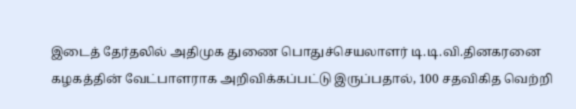இடைத் தேர்தலில் அதிமுக துணை பொதுச்செயலாளர் டி.டி.வி.தினகரனை கழகத்தின் வேட்பாளராக அறிவிக்கப்பட்டு இருப்பதால், 100 சதவிகித வெற்றி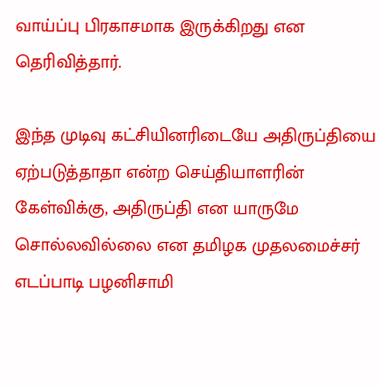வாய்ப்பு பிரகாசமாக இருக்கிறது என தெரிவித்தார்.

இந்த முடிவு கட்சியினரிடையே அதிருப்தியை ஏற்படுத்தாதா என்ற செய்தியாளரின் கேள்விக்கு, அதிருப்தி என யாருமே சொல்லவில்லை என தமிழக முதலமைச்சர் எடப்பாடி பழனிசாமி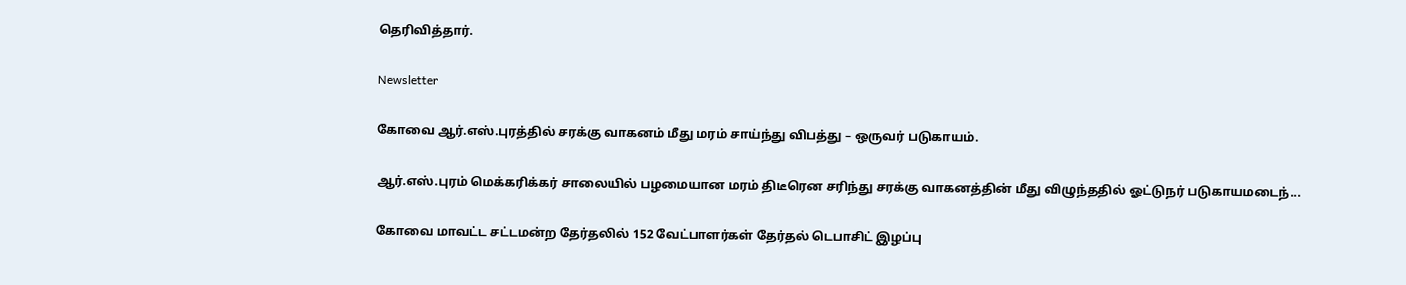தெரிவித்தார்.

Newsletter

கோவை ஆர்.எஸ்.புரத்தில் சரக்கு வாகனம் மீது மரம் சாய்ந்து விபத்து – ஒருவர் படுகாயம்.

ஆர்.எஸ்.புரம் மெக்கரிக்கர் சாலையில் பழமையான மரம் திடீரென சரிந்து சரக்கு வாகனத்தின் மீது விழுந்ததில் ஓட்டுநர் படுகாயமடைந்...

கோவை மாவட்ட சட்டமன்ற தேர்தலில் 152 வேட்பாளர்கள் தேர்தல் டெபாசிட் இழப்பு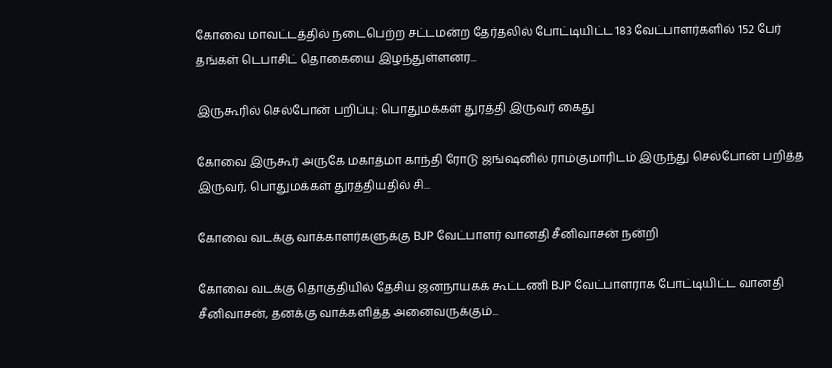கோவை மாவட்டத்தில் நடைபெற்ற சட்டமன்ற தேர்தலில் போட்டியிட்ட 183 வேட்பாளர்களில் 152 பேர் தங்கள் டெபாசிட் தொகையை இழந்துள்ளனர...

இருகூரில் செல்போன் பறிப்பு: பொதுமக்கள் துரத்தி இருவர் கைது

கோவை இருகூர் அருகே மகாத்மா காந்தி ரோடு ஜங்ஷனில் ராம்குமாரிடம் இருந்து செல்போன் பறித்த இருவர், பொதுமக்கள் துரத்தியதில் சி...

கோவை வடக்கு வாக்காளர்களுக்கு BJP வேட்பாளர் வானதி சீனிவாசன் நன்றி

கோவை வடக்கு தொகுதியில் தேசிய ஜனநாயகக் கூட்டணி BJP வேட்பாளராக போட்டியிட்ட வானதி சீனிவாசன், தனக்கு வாக்களித்த அனைவருக்கும்...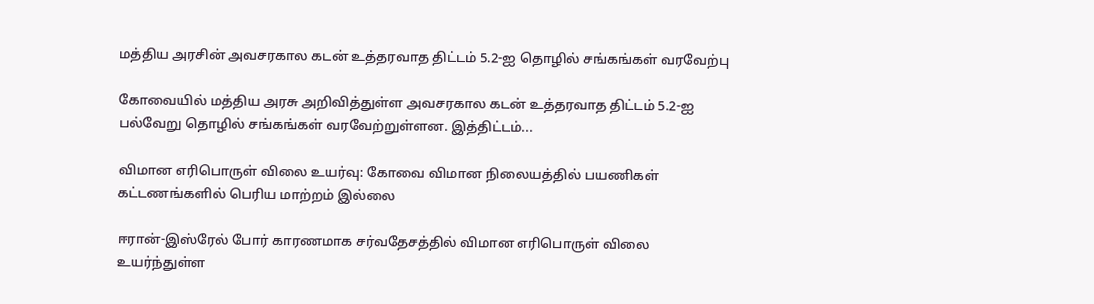மத்திய அரசின் அவசரகால கடன் உத்தரவாத திட்டம் 5.2-ஐ தொழில் சங்கங்கள் வரவேற்பு

கோவையில் மத்திய அரசு அறிவித்துள்ள அவசரகால கடன் உத்தரவாத திட்டம் 5.2-ஐ பல்வேறு தொழில் சங்கங்கள் வரவேற்றுள்ளன. இத்திட்டம்...

விமான எரிபொருள் விலை உயர்வு: கோவை விமான நிலையத்தில் பயணிகள் கட்டணங்களில் பெரிய மாற்றம் இல்லை

ஈரான்-இஸ்ரேல் போர் காரணமாக சர்வதேசத்தில் விமான எரிபொருள் விலை உயர்ந்துள்ள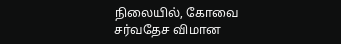நிலையில், கோவை சர்வதேச விமான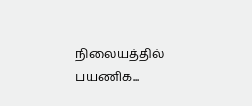நிலையத்தில் பயணிக...